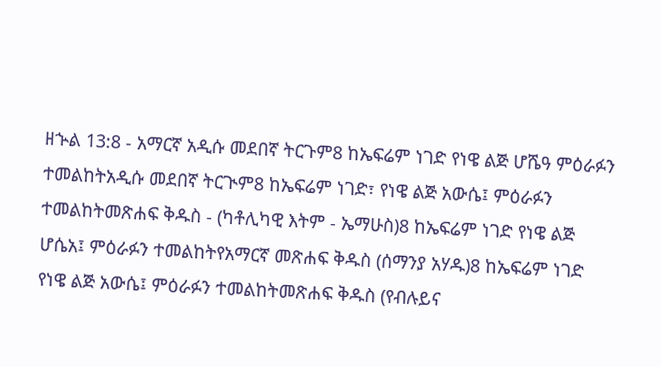ዘኍል 13:8 - አማርኛ አዲሱ መደበኛ ትርጉም8 ከኤፍሬም ነገድ የነዌ ልጅ ሆሼዓ ምዕራፉን ተመልከትአዲሱ መደበኛ ትርጒም8 ከኤፍሬም ነገድ፣ የነዌ ልጅ አውሴ፤ ምዕራፉን ተመልከትመጽሐፍ ቅዱስ - (ካቶሊካዊ እትም - ኤማሁስ)8 ከኤፍሬም ነገድ የነዌ ልጅ ሆሴአ፤ ምዕራፉን ተመልከትየአማርኛ መጽሐፍ ቅዱስ (ሰማንያ አሃዱ)8 ከኤፍሬም ነገድ የነዌ ልጅ አውሴ፤ ምዕራፉን ተመልከትመጽሐፍ ቅዱስ (የብሉይና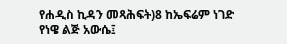የሐዲስ ኪዳን መጻሕፍት)8 ከኤፍሬም ነገድ የነዌ ልጅ አውሴ፤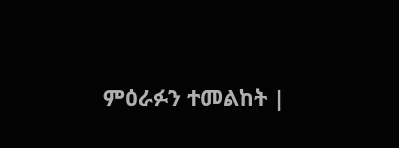ምዕራፉን ተመልከት |